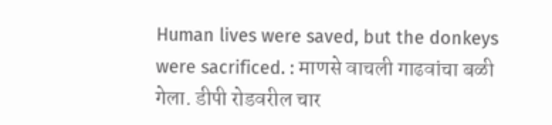Human lives were saved, but the donkeys were sacrificed. : माणसे वाचली गाढवांचा बळी गेला. डीपी रोडवरील चार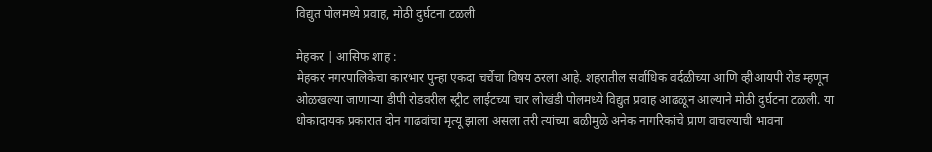विद्युत पोलमध्ये प्रवाह, मोठी दुर्घटना टळली

मेहकर | आसिफ शाह :
मेहकर नगरपालिकेचा कारभार पुन्हा एकदा चर्चेचा विषय ठरला आहे. शहरातील सर्वाधिक वर्दळीच्या आणि व्हीआयपी रोड म्हणून ओळखल्या जाणाऱ्या डीपी रोडवरील स्ट्रीट लाईटच्या चार लोखंडी पोलमध्ये विद्युत प्रवाह आढळून आल्याने मोठी दुर्घटना टळली. या धोकादायक प्रकारात दोन गाढवांचा मृत्यू झाला असला तरी त्यांच्या बळीमुळे अनेक नागरिकांचे प्राण वाचल्याची भावना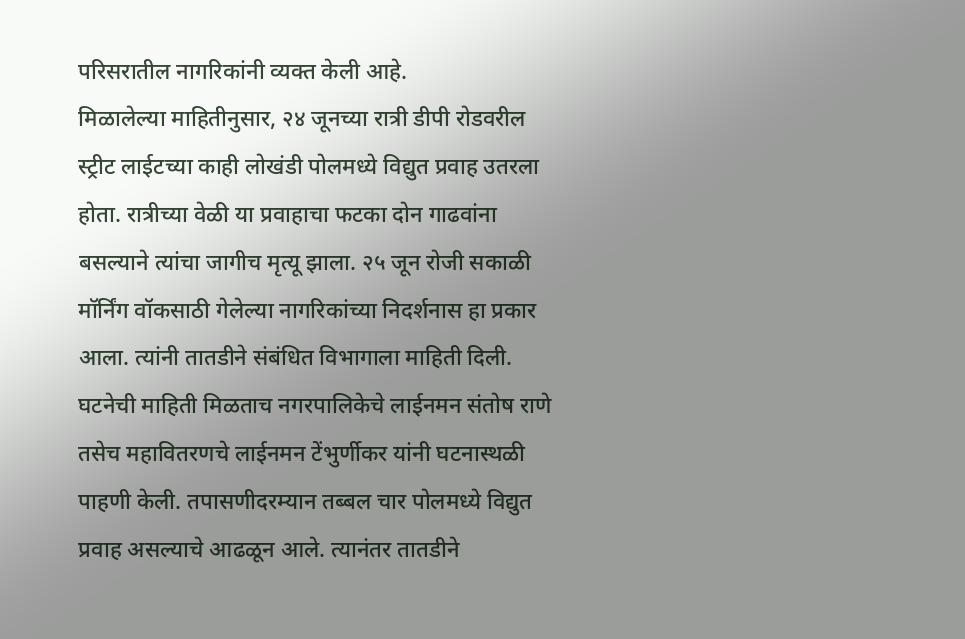परिसरातील नागरिकांनी व्यक्त केली आहे.
मिळालेल्या माहितीनुसार, २४ जूनच्या रात्री डीपी रोडवरील स्ट्रीट लाईटच्या काही लोखंडी पोलमध्ये विद्युत प्रवाह उतरला होता. रात्रीच्या वेळी या प्रवाहाचा फटका दोन गाढवांना बसल्याने त्यांचा जागीच मृत्यू झाला. २५ जून रोजी सकाळी मॉर्निंग वॉकसाठी गेलेल्या नागरिकांच्या निदर्शनास हा प्रकार आला. त्यांनी तातडीने संबंधित विभागाला माहिती दिली.
घटनेची माहिती मिळताच नगरपालिकेचे लाईनमन संतोष राणे तसेच महावितरणचे लाईनमन टेंभुर्णीकर यांनी घटनास्थळी पाहणी केली. तपासणीदरम्यान तब्बल चार पोलमध्ये विद्युत प्रवाह असल्याचे आढळून आले. त्यानंतर तातडीने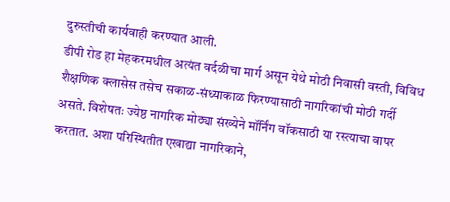दुरुस्तीची कार्यवाही करण्यात आली.
डीपी रोड हा मेहकरमधील अत्यंत वर्दळीचा मार्ग असून येथे मोठी निवासी वस्ती, विविध शैक्षणिक क्लासेस तसेच सकाळ-संध्याकाळ फिरण्यासाठी नागरिकांची मोठी गर्दी असते. विशेषतः ज्येष्ठ नागरिक मोठ्या संख्येने मॉर्निंग वॉकसाठी या रस्त्याचा वापर करतात. अशा परिस्थितीत एखाद्या नागरिकाने,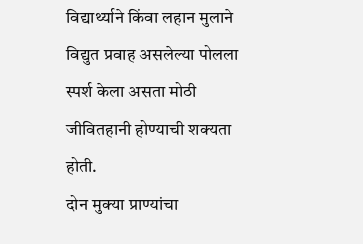विद्यार्थ्याने किंवा लहान मुलाने विद्युत प्रवाह असलेल्या पोलला स्पर्श केला असता मोठी जीवितहानी होण्याची शक्यता होती.
दोन मुक्या प्राण्यांचा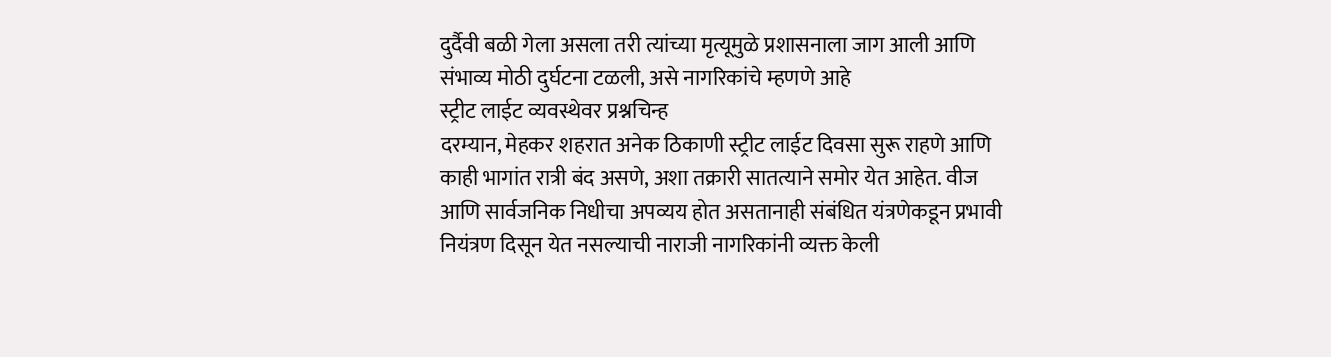दुर्दैवी बळी गेला असला तरी त्यांच्या मृत्यूमुळे प्रशासनाला जाग आली आणि संभाव्य मोठी दुर्घटना टळली, असे नागरिकांचे म्हणणे आहे
स्ट्रीट लाईट व्यवस्थेवर प्रश्नचिन्ह
दरम्यान, मेहकर शहरात अनेक ठिकाणी स्ट्रीट लाईट दिवसा सुरू राहणे आणि काही भागांत रात्री बंद असणे, अशा तक्रारी सातत्याने समोर येत आहेत. वीज आणि सार्वजनिक निधीचा अपव्यय होत असतानाही संबंधित यंत्रणेकडून प्रभावी नियंत्रण दिसून येत नसल्याची नाराजी नागरिकांनी व्यक्त केली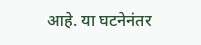आहे. या घटनेनंतर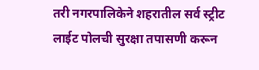तरी नगरपालिकेने शहरातील सर्व स्ट्रीट लाईट पोलची सुरक्षा तपासणी करून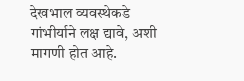देखभाल व्यवस्थेकडे गांभीर्याने लक्ष द्यावे, अशी मागणी होत आहे.